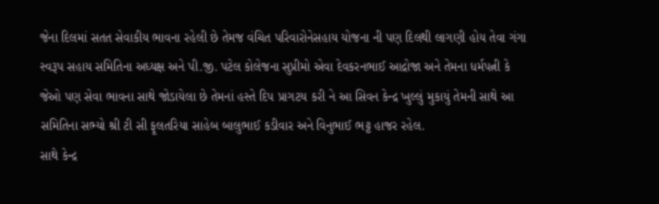જેના દિલમાં સતત સેવાકીય ભાવના રહેલી છે તેમજ વંચિત પરિવારોનેસહાય યોજના ની પણ દિલથી લાગણી હોય તેવા ગંગા સ્વરૂપ સહાય સમિતિના અધ્યક્ષ અને પી.જી. પટેલ કોલેજના સુપ્રીમો એવા દેવકરનભાઈ આદ્રોજા અને તેમના ધર્મપત્ની કે જેઓ પણ સેવા ભાવના સાથે જોડાયેલા છે તેમનાં હસ્તે દિપ પ્રાગટય કરી ને આ સિવન કેન્દ્ર ખુલ્લું મુકાયું તેમની સાથે આ સમિતિના સભ્યો શ્રી ટી સી ફૂલતરિયા સાહેબ બાલુભાઈ કડીવાર અને વિનુભાઈ ભટ્ટ હાજર રહેલ.
સાથે કેન્દ્ર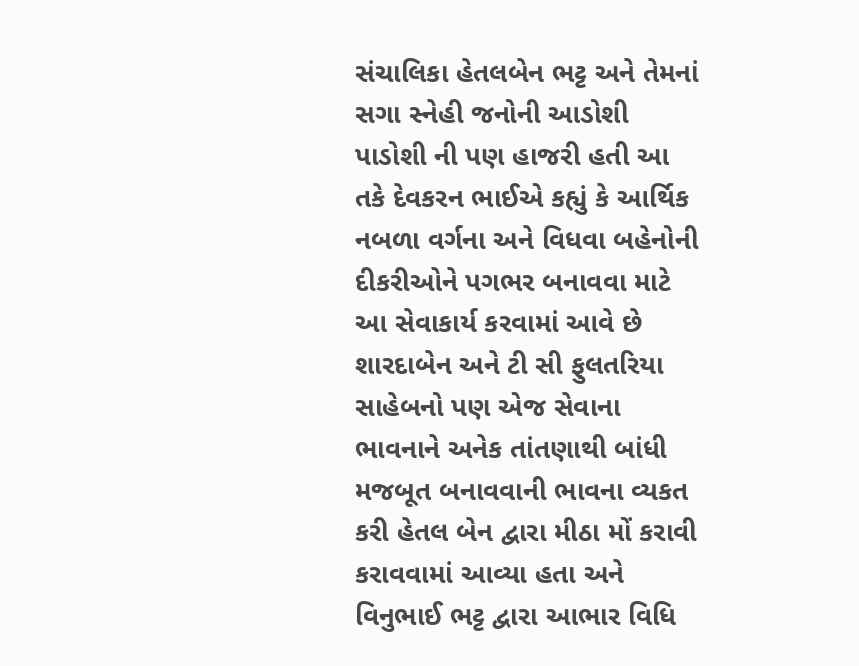સંચાલિકા હેતલબેન ભટ્ટ અને તેમનાં સગા સ્નેહી જનોની આડોશી પાડોશી ની પણ હાજરી હતી આ તકે દેવકરન ભાઈએ કહ્યું કે આર્થિક નબળા વર્ગના અને વિધવા બહેનોની દીકરીઓને પગભર બનાવવા માટે આ સેવાકાર્ય કરવામાં આવે છે શારદાબેન અને ટી સી ફુલતરિયા સાહેબનો પણ એજ સેવાના ભાવનાને અનેક તાંતણાથી બાંધી મજબૂત બનાવવાની ભાવના વ્યકત કરી હેતલ બેન દ્વારા મીઠા મોં કરાવી કરાવવામાં આવ્યા હતા અને વિનુભાઈ ભટ્ટ દ્વારા આભાર વિધિ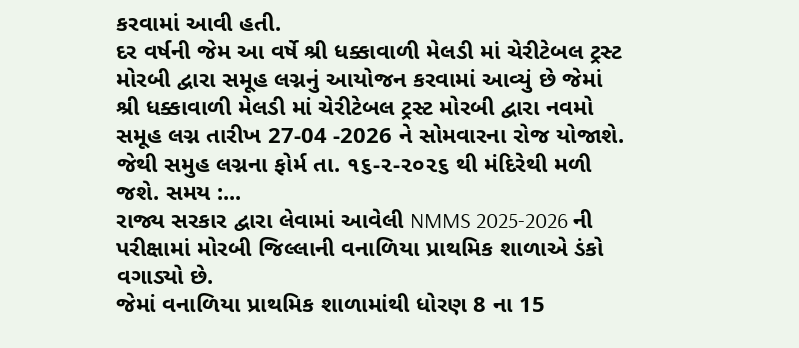કરવામાં આવી હતી.
દર વર્ષની જેમ આ વર્ષે શ્રી ધક્કાવાળી મેલડી માં ચેરીટેબલ ટ્રસ્ટ મોરબી દ્વારા સમૂહ લગ્નનું આયોજન કરવામાં આવ્યું છે જેમાં શ્રી ધક્કાવાળી મેલડી માં ચેરીટેબલ ટ્રસ્ટ મોરબી દ્વારા નવમો સમૂહ લગ્ન તારીખ 27-04 -2026 ને સોમવારના રોજ યોજાશે.
જેથી સમુહ લગ્નના ફોર્મ તા. ૧૬-૨-૨૦૨૬ થી મંદિરેથી મળી જશે. સમય :...
રાજ્ય સરકાર દ્વારા લેવામાં આવેલી NMMS 2025-2026 ની પરીક્ષામાં મોરબી જિલ્લાની વનાળિયા પ્રાથમિક શાળાએ ડંકો વગાડ્યો છે.
જેમાં વનાળિયા પ્રાથમિક શાળામાંથી ધોરણ 8 ના 15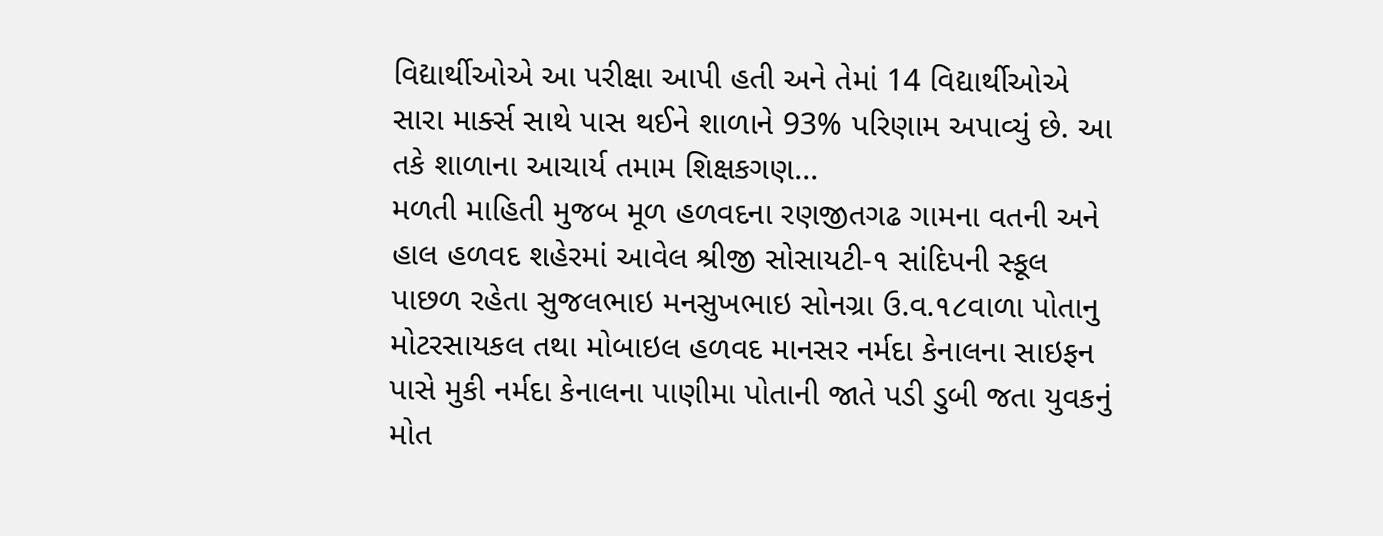વિદ્યાર્થીઓએ આ પરીક્ષા આપી હતી અને તેમાં 14 વિદ્યાર્થીઓએ સારા માર્ક્સ સાથે પાસ થઈને શાળાને 93% પરિણામ અપાવ્યું છે. આ તકે શાળાના આચાર્ય તમામ શિક્ષકગણ...
મળતી માહિતી મુજબ મૂળ હળવદના રણજીતગઢ ગામના વતની અને હાલ હળવદ શહેરમાં આવેલ શ્રીજી સોસાયટી-૧ સાંદિપની સ્કૂલ પાછળ રહેતા સુજલભાઇ મનસુખભાઇ સોનગ્રા ઉ.વ.૧૮વાળા પોતાનુ મોટરસાયકલ તથા મોબાઇલ હળવદ માનસર નર્મદા કેનાલના સાઇફન પાસે મુકી નર્મદા કેનાલના પાણીમા પોતાની જાતે પડી ડુબી જતા યુવકનું મોત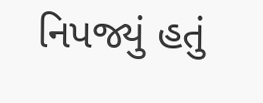નિપજ્યું હતું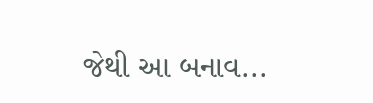જેથી આ બનાવ...